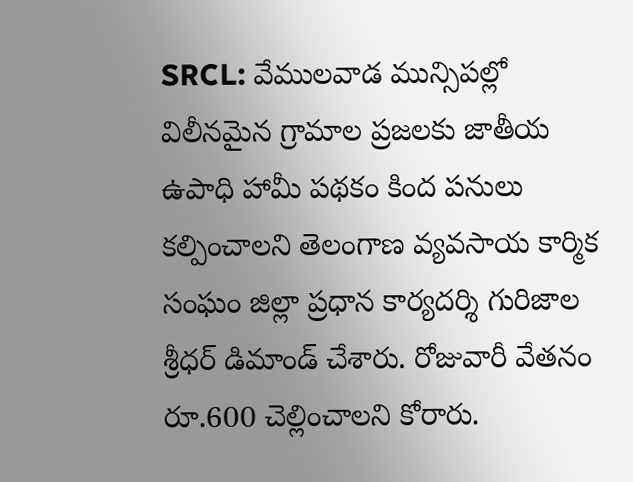SRCL: వేములవాడ మున్సిపల్లో విలీనమైన గ్రామాల ప్రజలకు జాతీయ ఉపాధి హామీ పథకం కింద పనులు కల్పించాలని తెలంగాణ వ్యవసాయ కార్మిక సంఘం జిల్లా ప్రధాన కార్యదర్శి గురిజాల శ్రీధర్ డిమాండ్ చేశారు. రోజువారీ వేతనం రూ.600 చెల్లించాలని కోరారు.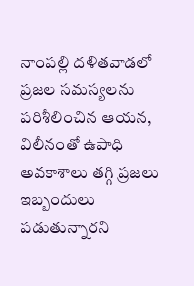నాంపల్లి దళితవాడలో ప్రజల సమస్యలను పరిశీలించిన ఆయన, విలీనంతో ఉపాధి అవకాశాలు తగ్గి ప్రజలు ఇబ్బందులు పడుతున్నారని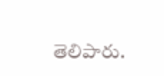తెలిపారు.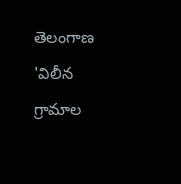తెలంగాణ
'విలీన గ్రామాల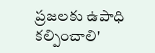ప్రజలకు ఉపాధి కల్పించాలి'